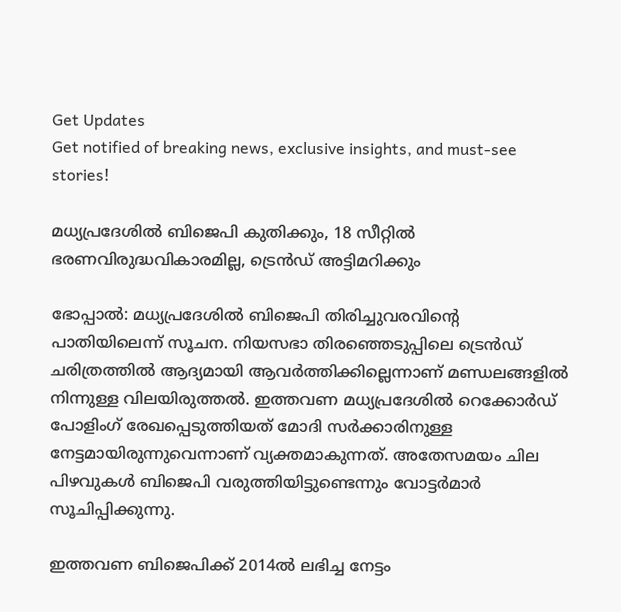Get Updates
Get notified of breaking news, exclusive insights, and must-see stories!

മധ്യപ്രദേശില്‍ ബിജെപി കുതിക്കും, 18 സീറ്റില്‍ ഭരണവിരുദ്ധവികാരമില്ല, ട്രെന്‍ഡ് അട്ടിമറിക്കും

ഭോപ്പാല്‍: മധ്യപ്രദേശില്‍ ബിജെപി തിരിച്ചുവരവിന്റെ പാതിയിലെന്ന് സൂചന. നിയസഭാ തിരഞ്ഞെടുപ്പിലെ ട്രെന്‍ഡ് ചരിത്രത്തില്‍ ആദ്യമായി ആവര്‍ത്തിക്കില്ലെന്നാണ് മണ്ഡലങ്ങളില്‍ നിന്നുള്ള വിലയിരുത്തല്‍. ഇത്തവണ മധ്യപ്രദേശില്‍ റെക്കോര്‍ഡ് പോളിംഗ് രേഖപ്പെടുത്തിയത് മോദി സര്‍ക്കാരിനുള്ള നേട്ടമായിരുന്നുവെന്നാണ് വ്യക്തമാകുന്നത്. അതേസമയം ചില പിഴവുകള്‍ ബിജെപി വരുത്തിയിട്ടുണ്ടെന്നും വോട്ടര്‍മാര്‍ സൂചിപ്പിക്കുന്നു.

ഇത്തവണ ബിജെപിക്ക് 2014ല്‍ ലഭിച്ച നേട്ടം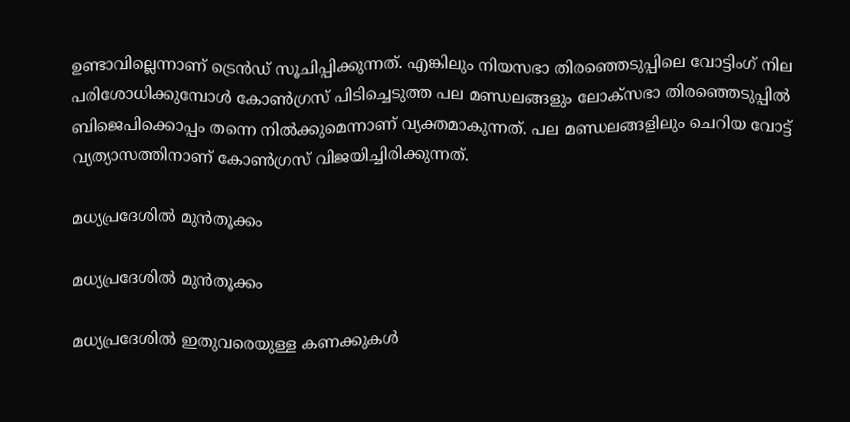ഉണ്ടാവില്ലെന്നാണ് ട്രെന്‍ഡ് സൂചിപ്പിക്കുന്നത്. എങ്കിലും നിയസഭാ തിരഞ്ഞെടുപ്പിലെ വോട്ടിംഗ് നില പരിശോധിക്കുമ്പോള്‍ കോണ്‍ഗ്രസ് പിടിച്ചെടുത്ത പല മണ്ഡലങ്ങളും ലോക്‌സഭാ തിരഞ്ഞെടുപ്പില്‍ ബിജെപിക്കൊപ്പം തന്നെ നില്‍ക്കുമെന്നാണ് വ്യക്തമാകുന്നത്. പല മണ്ഡലങ്ങളിലും ചെറിയ വോട്ട് വ്യത്യാസത്തിനാണ് കോണ്‍ഗ്രസ് വിജയിച്ചിരിക്കുന്നത്.

മധ്യപ്രദേശില്‍ മുന്‍തൂക്കം

മധ്യപ്രദേശില്‍ മുന്‍തൂക്കം

മധ്യപ്രദേശില്‍ ഇതുവരെയുള്ള കണക്കുകള്‍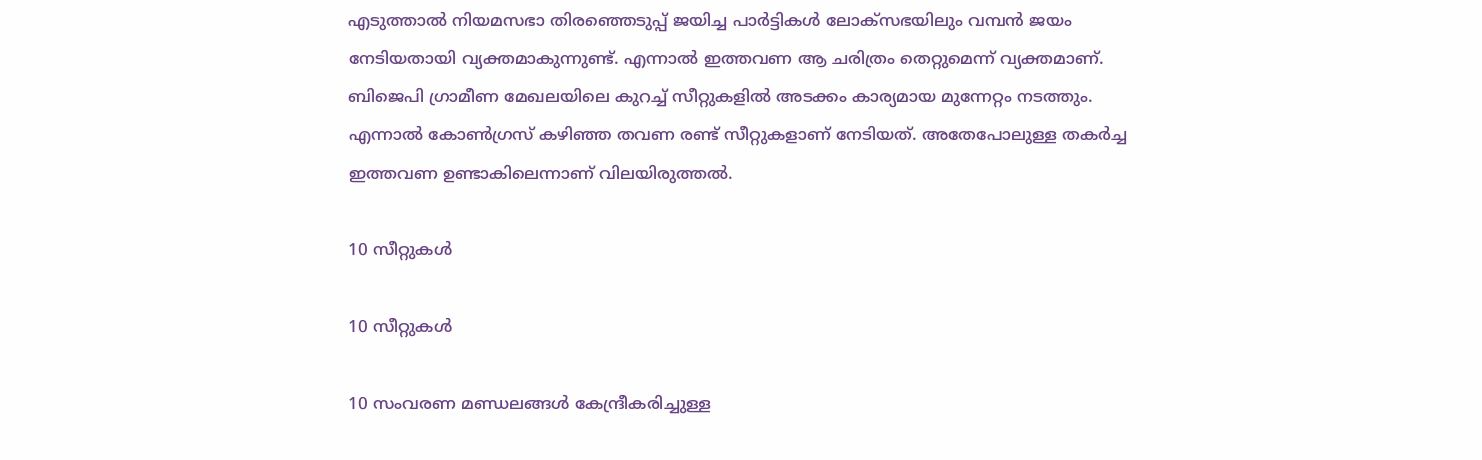എടുത്താല്‍ നിയമസഭാ തിരഞ്ഞെടുപ്പ് ജയിച്ച പാര്‍ട്ടികള്‍ ലോക്‌സഭയിലും വമ്പന്‍ ജയം നേടിയതായി വ്യക്തമാകുന്നുണ്ട്. എന്നാല്‍ ഇത്തവണ ആ ചരിത്രം തെറ്റുമെന്ന് വ്യക്തമാണ്. ബിജെപി ഗ്രാമീണ മേഖലയിലെ കുറച്ച് സീറ്റുകളില്‍ അടക്കം കാര്യമായ മുന്നേറ്റം നടത്തും. എന്നാല്‍ കോണ്‍ഗ്രസ് കഴിഞ്ഞ തവണ രണ്ട് സീറ്റുകളാണ് നേടിയത്. അതേപോലുള്ള തകര്‍ച്ച ഇത്തവണ ഉണ്ടാകിലെന്നാണ് വിലയിരുത്തല്‍.

10 സീറ്റുകള്‍

10 സീറ്റുകള്‍

10 സംവരണ മണ്ഡലങ്ങള്‍ കേന്ദ്രീകരിച്ചുള്ള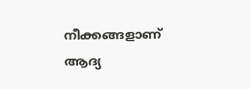നീക്കങ്ങളാണ് ആദ്യ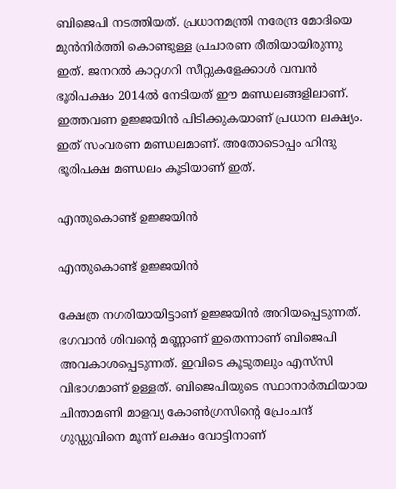ബിജെപി നടത്തിയത്. പ്രധാനമന്ത്രി നരേന്ദ്ര മോദിയെ മുന്‍നിര്‍ത്തി കൊണ്ടുള്ള പ്രചാരണ രീതിയായിരുന്നു ഇത്. ജനറല്‍ കാറ്റഗറി സീറ്റുകളേക്കാള്‍ വമ്പന്‍ ഭൂരിപക്ഷം 2014ല്‍ നേടിയത് ഈ മണ്ഡലങ്ങളിലാണ്. ഇത്തവണ ഉജ്ജയിന്‍ പിടിക്കുകയാണ് പ്രധാന ലക്ഷ്യം. ഇത് സംവരണ മണ്ഡലമാണ്. അതോടൊപ്പം ഹിന്ദു ഭൂരിപക്ഷ മണ്ഡലം കൂടിയാണ് ഇത്.

എന്തുകൊണ്ട് ഉജ്ജയിന്‍

എന്തുകൊണ്ട് ഉജ്ജയിന്‍

ക്ഷേത്ര നഗരിയായിട്ടാണ് ഉജ്ജയിന്‍ അറിയപ്പെടുന്നത്. ഭഗവാന്‍ ശിവന്റെ മണ്ണാണ് ഇതെന്നാണ് ബിജെപി അവകാശപ്പെടുന്നത്. ഇവിടെ കൂടുതലും എസ്‌സി വിഭാഗമാണ് ഉള്ളത്. ബിജെപിയുടെ സ്ഥാനാര്‍ത്ഥിയായ ചിന്താമണി മാളവ്യ കോണ്‍ഗ്രസിന്റെ പ്രേംചന്ദ് ഗുഡ്ഡുവിനെ മൂന്ന് ലക്ഷം വോട്ടിനാണ്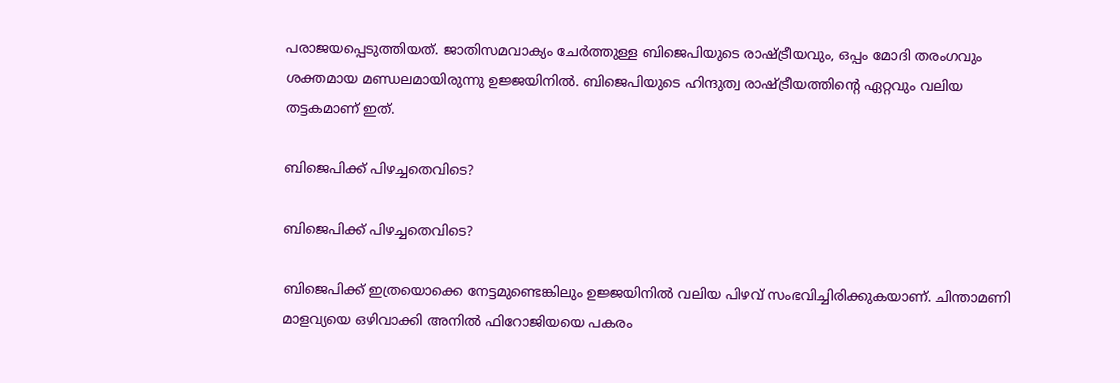പരാജയപ്പെടുത്തിയത്. ജാതിസമവാക്യം ചേര്‍ത്തുള്ള ബിജെപിയുടെ രാഷ്ട്രീയവും, ഒപ്പം മോദി തരംഗവും ശക്തമായ മണ്ഡലമായിരുന്നു ഉജ്ജയിനില്‍. ബിജെപിയുടെ ഹിന്ദുത്വ രാഷ്ട്രീയത്തിന്റെ ഏറ്റവും വലിയ തട്ടകമാണ് ഇത്.

ബിജെപിക്ക് പിഴച്ചതെവിടെ?

ബിജെപിക്ക് പിഴച്ചതെവിടെ?

ബിജെപിക്ക് ഇത്രയൊക്കെ നേട്ടമുണ്ടെങ്കിലും ഉജ്ജയിനില്‍ വലിയ പിഴവ് സംഭവിച്ചിരിക്കുകയാണ്. ചിന്താമണി മാളവ്യയെ ഒഴിവാക്കി അനില്‍ ഫിറോജിയയെ പകരം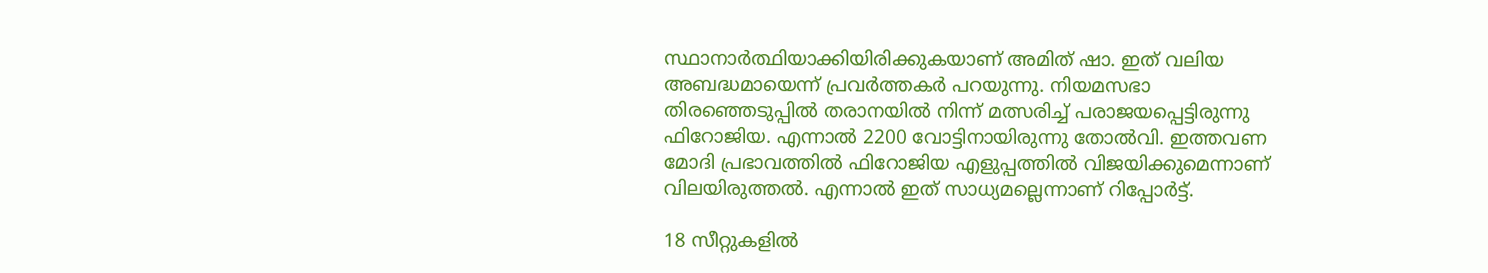സ്ഥാനാര്‍ത്ഥിയാക്കിയിരിക്കുകയാണ് അമിത് ഷാ. ഇത് വലിയ അബദ്ധമായെന്ന് പ്രവര്‍ത്തകര്‍ പറയുന്നു. നിയമസഭാ തിരഞ്ഞെടുപ്പില്‍ തരാനയില്‍ നിന്ന് മത്സരിച്ച് പരാജയപ്പെട്ടിരുന്നു ഫിറോജിയ. എന്നാല്‍ 2200 വോട്ടിനായിരുന്നു തോല്‍വി. ഇത്തവണ മോദി പ്രഭാവത്തില്‍ ഫിറോജിയ എളുപ്പത്തില്‍ വിജയിക്കുമെന്നാണ് വിലയിരുത്തല്‍. എന്നാല്‍ ഇത് സാധ്യമല്ലെന്നാണ് റിപ്പോര്‍ട്ട്.

18 സീറ്റുകളില്‍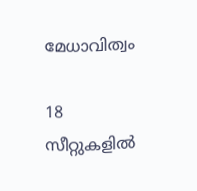മേധാവിത്വം

18 സീറ്റുകളില്‍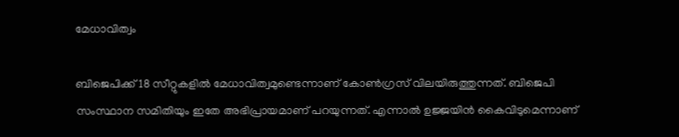മേധാവിത്വം

ബിജെപിക്ക് 18 സീറ്റുകളില്‍ മേധാവിത്വമുണ്ടെന്നാണ് കോണ്‍ഗ്രസ് വിലയിരുത്തുന്നത്. ബിജെപി സംസ്ഥാന സമിതിയും ഇതേ അഭിപ്രായമാണ് പറയുന്നത്. എന്നാല്‍ ഉജ്ജയിന്‍ കൈവിടുമെന്നാണ്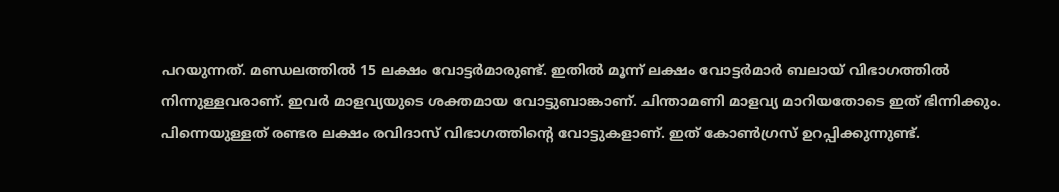പറയുന്നത്. മണ്ഡലത്തില്‍ 15 ലക്ഷം വോട്ടര്‍മാരുണ്ട്. ഇതില്‍ മൂന്ന് ലക്ഷം വോട്ടര്‍മാര്‍ ബലായ് വിഭാഗത്തില്‍ നിന്നുള്ളവരാണ്. ഇവര്‍ മാളവ്യയുടെ ശക്തമായ വോട്ടുബാങ്കാണ്. ചിന്താമണി മാളവ്യ മാറിയതോടെ ഇത് ഭിന്നിക്കും. പിന്നെയുള്ളത് രണ്ടര ലക്ഷം രവിദാസ് വിഭാഗത്തിന്റെ വോട്ടുകളാണ്. ഇത് കോണ്‍ഗ്രസ് ഉറപ്പിക്കുന്നുണ്ട്.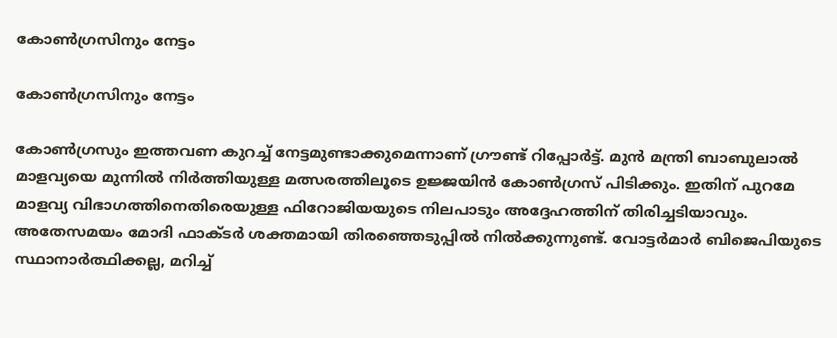കോണ്‍ഗ്രസിനും നേട്ടം

കോണ്‍ഗ്രസിനും നേട്ടം

കോണ്‍ഗ്രസും ഇത്തവണ കുറച്ച് നേട്ടമുണ്ടാക്കുമെന്നാണ് ഗ്രൗണ്ട് റിപ്പോര്‍ട്ട്. മുന്‍ മന്ത്രി ബാബുലാല്‍ മാളവ്യയെ മുന്നില്‍ നിര്‍ത്തിയുള്ള മത്സരത്തിലൂടെ ഉജ്ജയിന്‍ കോണ്‍ഗ്രസ് പിടിക്കും. ഇതിന് പുറമേ മാളവ്യ വിഭാഗത്തിനെതിരെയുള്ള ഫിറോജിയയുടെ നിലപാടും അദ്ദേഹത്തിന് തിരിച്ചടിയാവും. അതേസമയം മോദി ഫാക്ടര്‍ ശക്തമായി തിരഞ്ഞെടുപ്പില്‍ നില്‍ക്കുന്നുണ്ട്. വോട്ടര്‍മാര്‍ ബിജെപിയുടെ സ്ഥാനാര്‍ത്ഥിക്കല്ല, മറിച്ച്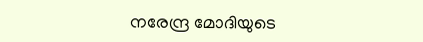നരേന്ദ്ര മോദിയുടെ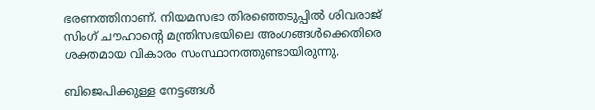ഭരണത്തിനാണ്. നിയമസഭാ തിരഞ്ഞെടുപ്പില്‍ ശിവരാജ് സിംഗ് ചൗഹാന്റെ മന്ത്രിസഭയിലെ അംഗങ്ങള്‍ക്കെതിരെ ശക്തമായ വികാരം സംസ്ഥാനത്തുണ്ടായിരുന്നു.

ബിജെപിക്കുള്ള നേട്ടങ്ങള്‍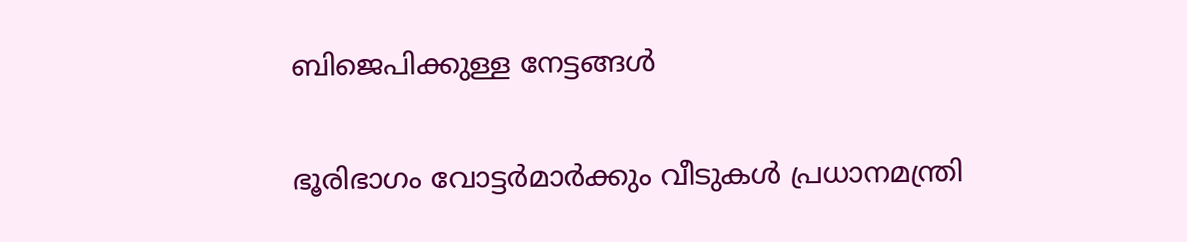ബിജെപിക്കുള്ള നേട്ടങ്ങള്‍

ഭൂരിഭാഗം വോട്ടര്‍മാര്‍ക്കും വീടുകള്‍ പ്രധാനമന്ത്രി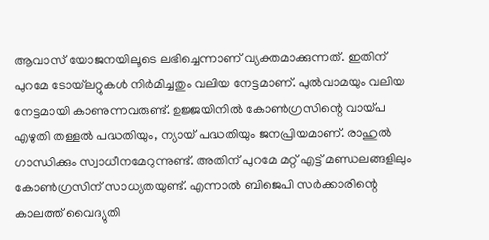ആവാസ് യോജനയിലൂടെ ലഭിച്ചെന്നാണ് വ്യക്തമാക്കുന്നത്. ഇതിന് പുറമേ ടോയ്‌ലറ്റുകള്‍ നിര്‍മിച്ചതും വലിയ നേട്ടമാണ്. പുല്‍വാമയും വലിയ നേട്ടമായി കാണുന്നവരുണ്ട്. ഉജ്ജയിനില്‍ കോണ്‍ഗ്രസിന്റെ വായ്പ എഴുതി തള്ളല്‍ പദ്ധതിയും, ന്യായ് പദ്ധതിയും ജനപ്രിയമാണ്. രാഹുല്‍ ഗാന്ധിക്കും സ്വാധീനമേറുന്നുണ്ട്. അതിന് പുറമേ മറ്റ് എട്ട് മണ്ഡലങ്ങളിലും കോണ്‍ഗ്രസിന് സാധ്യതയുണ്ട്. എന്നാല്‍ ബിജെപി സര്‍ക്കാരിന്റെ കാലത്ത് വൈദ്യുതി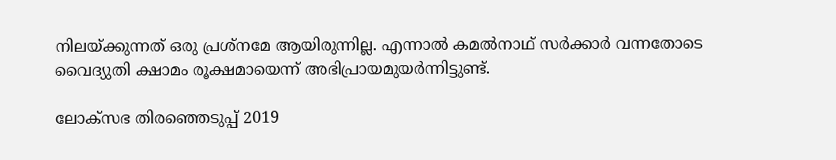നിലയ്ക്കുന്നത് ഒരു പ്രശ്‌നമേ ആയിരുന്നില്ല. എന്നാല്‍ കമല്‍നാഥ് സര്‍ക്കാര്‍ വന്നതോടെ വൈദ്യുതി ക്ഷാമം രൂക്ഷമായെന്ന് അഭിപ്രായമുയര്‍ന്നിട്ടുണ്ട്.

ലോക്സഭ തിരഞ്ഞെടുപ്പ് 2019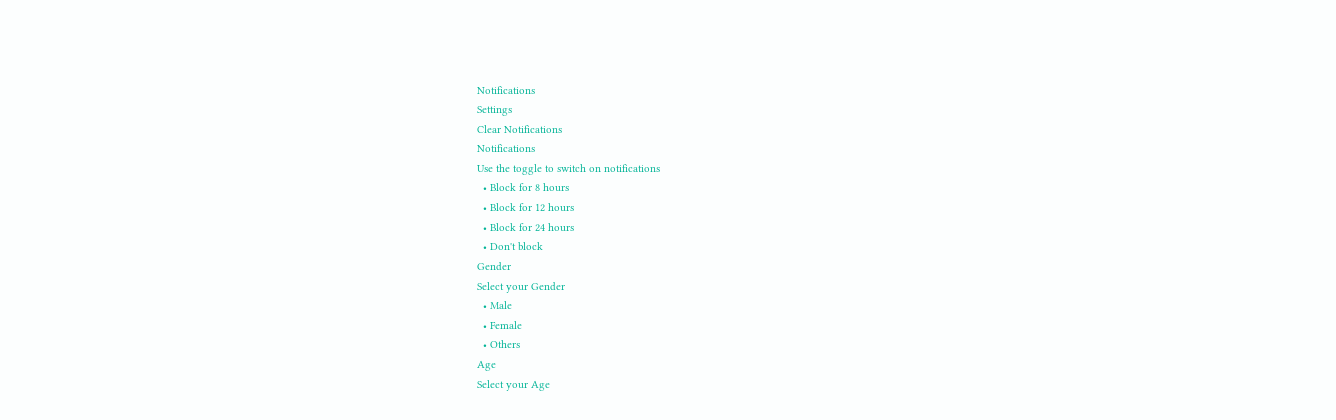Notifications
Settings
Clear Notifications
Notifications
Use the toggle to switch on notifications
  • Block for 8 hours
  • Block for 12 hours
  • Block for 24 hours
  • Don't block
Gender
Select your Gender
  • Male
  • Female
  • Others
Age
Select your Age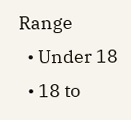Range
  • Under 18
  • 18 to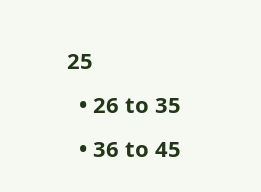25
  • 26 to 35
  • 36 to 45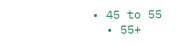• 45 to 55
  • 55+